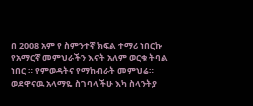በ 2008 አም የ ስምንተኛ ክፍል ተማሪ ነበርኩ የአማርኛ መምህራችን እናት አለም ወርቁ ትባል ነበር ። የምወዳትና የማከብራት መምህሬ። ወደዋናዉ አላማዬ ስገባላችሁ እካ ስላንትያ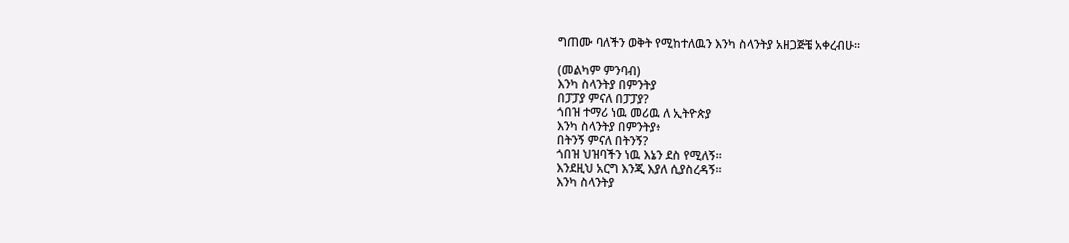ግጠሙ ባለችን ወቅት የሚከተለዉን እንካ ስላንትያ አዘጋጅቼ አቀረብሁ።

(መልካም ምንባብ)
እንካ ስላንትያ በምንትያ
በፓፓያ ምናለ በፓፓያ?
ጎበዝ ተማሪ ነዉ መሪዉ ለ ኢትዮጵያ
እንካ ስላንትያ በምንትያ፥
በትንኝ ምናለ በትንኝ?
ጎበዝ ህዝባችን ነዉ እኔን ደስ የሚለኝ።
እንደዚህ አርግ እንጂ እያለ ሲያስረዳኝ።
እንካ ስላንትያ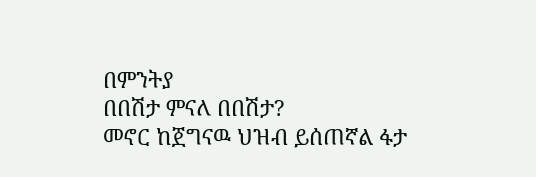በምንትያ
በበሽታ ምናለ በበሽታ?
መኖር ከጀግናዉ ህዝብ ይሰጠኛል ፋታ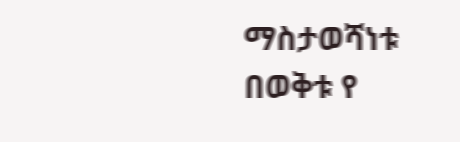ማስታወሻነቱ በወቅቱ የ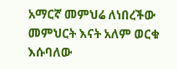አማርኛ መምህሬ ለነበረችው መምህርት እናት አለም ወርቁ
እሱባለው